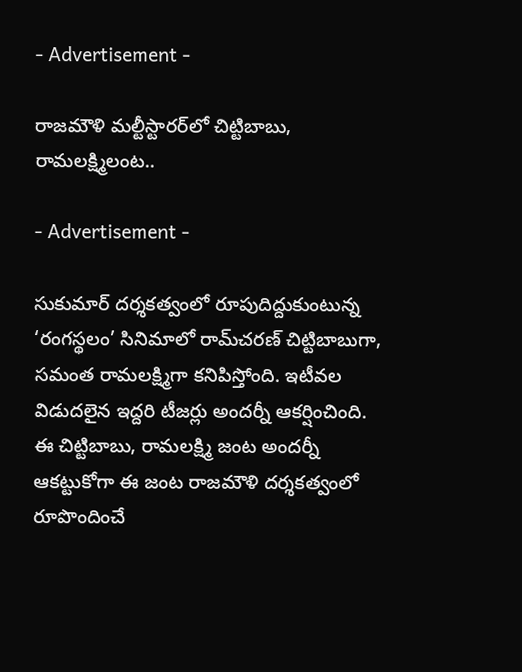- Advertisement -

రాజ‌మౌళి మ‌ల్టీస్టార‌ర్‌లో చిట్టిబాబు, రామ‌ల‌క్ష్మిలంట‌..

- Advertisement -

సుకుమార్ ద‌ర్శ‌క‌త్వంలో రూపుదిద్దుకుంటున్న ‘రంగస్థలం’ సినిమాలో రామ్‌చ‌ర‌ణ్ చిట్టిబాబుగా, స‌మంత రామ‌లక్ష్మిగా క‌నిపిస్తోంది. ఇటీవ‌ల విడుద‌లైన ఇద్ద‌రి టీజ‌ర్లు అంద‌ర్నీ ఆక‌ర్షించింది. ఈ చిట్టిబాబు, రామ‌ల‌క్ష్మి జంట అంద‌ర్నీ ఆక‌ట్టుకోగా ఈ జంట రాజ‌మౌళి ద‌ర్శ‌క‌త్వంలో రూపొందించే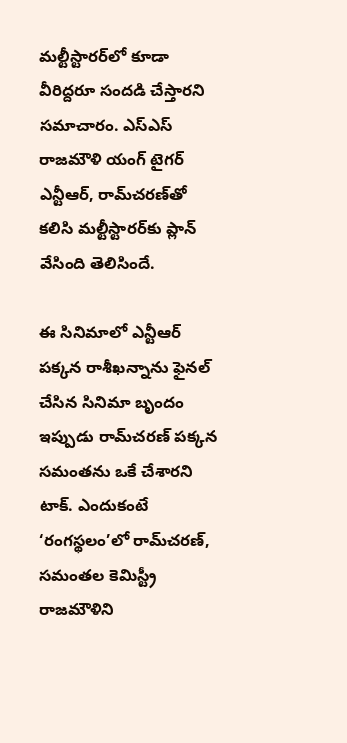మ‌ల్టీస్టార‌ర్‌లో కూడా వీరిద్ద‌రూ సంద‌డి చేస్తార‌ని స‌మాచారం. ఎస్ఎస్ రాజ‌మౌళి యంగ్ టైగ‌ర్ ఎన్టీఆర్‌, రామ్‌చ‌ర‌ణ్‌తో క‌లిసి మ‌ల్టీస్టార‌ర్‌కు ప్లాన్ వేసింది తెలిసిందే.

ఈ సినిమాలో ఎన్టీఆర్ ప‌క్క‌న రాశీఖ‌న్నాను ఫైన‌ల్ చేసిన సినిమా బృందం ఇప్పుడు రామ్‌చ‌ర‌ణ్ ప‌క్క‌న స‌మంత‌ను ఒకే చేశార‌ని టాక్‌. ఎందుకంటే ‘రంగస్థలం’లో రామ్‌చ‌ర‌ణ్‌, స‌మంతల కెమిస్ట్రీ రాజ‌మౌళిని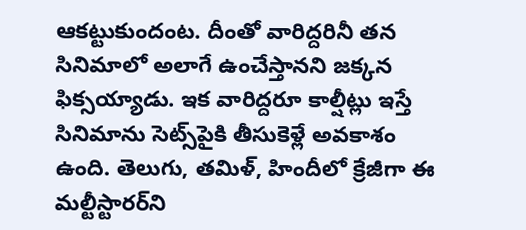ఆక‌ట్టుకుందంట. దీంతో వారిద్ద‌రినీ త‌న సినిమాలో అలాగే ఉంచేస్తాన‌ని జ‌క్క‌న ఫిక్స‌య్యాడు. ఇక వారిద్ద‌రూ కాల్షీట్లు ఇస్తే సినిమాను సెట్స్‌పైకి తీసుకెళ్లే అవ‌కాశం ఉంది. తెలుగు, త‌మిళ్‌, హిందీలో క్రేజీగా ఈ మ‌ల్టీస్టార‌ర్‌ని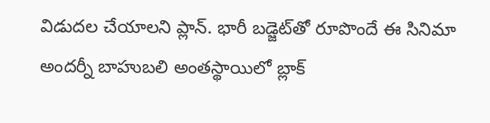విడుద‌ల చేయాల‌ని ప్లాన్‌. భారీ బ‌డ్జెట్‌తో రూపొందే ఈ సినిమా అంద‌ర్నీ బాహుబ‌లి అంతస్థాయిలో బ్లాక్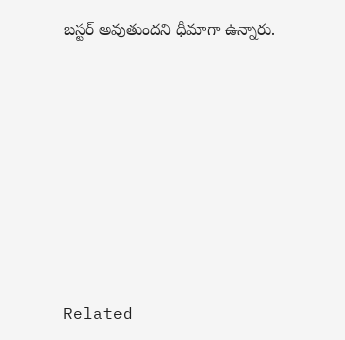బ‌స్ట‌ర్ అవుతుంద‌ని ధీమాగా ఉన్నారు.









Related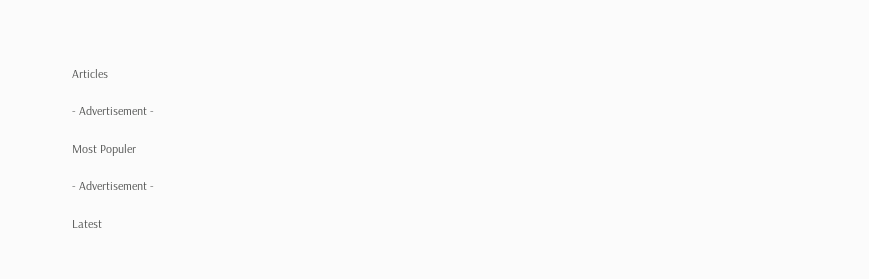Articles

- Advertisement -

Most Populer

- Advertisement -

Latest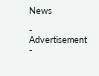News

- Advertisement -